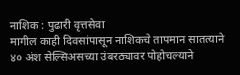नाशिक : पुढारी वृत्तसेवा
मागील काही दिवसांपासून नाशिकचे तापमान सातत्याने ४० अंश सेल्सिअसच्या उंबरठ्यावर पोहोचल्याने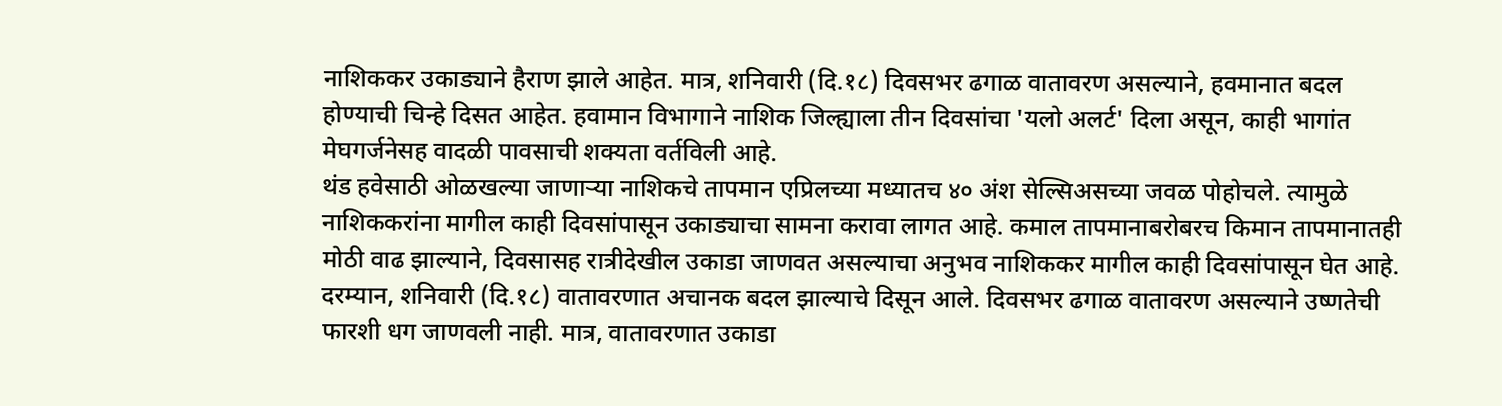नाशिककर उकाड्याने हैराण झाले आहेत. मात्र, शनिवारी (दि.१८) दिवसभर ढगाळ वातावरण असल्याने, हवमानात बदल होण्याची चिन्हे दिसत आहेत. हवामान विभागाने नाशिक जिल्ह्याला तीन दिवसांचा 'यलो अलर्ट' दिला असून, काही भागांत मेघगर्जनेसह वादळी पावसाची शक्यता वर्तविली आहे.
थंड हवेसाठी ओळखल्या जाणाऱ्या नाशिकचे तापमान एप्रिलच्या मध्यातच ४० अंश सेल्सिअसच्या जवळ पोहोचले. त्यामुळे नाशिककरांना मागील काही दिवसांपासून उकाड्याचा सामना करावा लागत आहे. कमाल तापमानाबरोबरच किमान तापमानातही मोठी वाढ झाल्याने, दिवसासह रात्रीदेखील उकाडा जाणवत असल्याचा अनुभव नाशिककर मागील काही दिवसांपासून घेत आहे.
दरम्यान, शनिवारी (दि.१८) वातावरणात अचानक बदल झाल्याचे दिसून आले. दिवसभर ढगाळ वातावरण असल्याने उष्णतेची फारशी धग जाणवली नाही. मात्र, वातावरणात उकाडा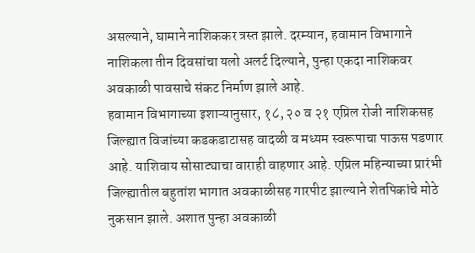असल्याने, घामाने नाशिककर त्रस्त झाले. दरम्यान, हवामान विभागाने नाशिकला तीन दिवसांचा यलो अलर्ट दिल्याने, पुन्हा एकदा नाशिकवर अवकाळी पावसाचे संकट निर्माण झाले आहे.
हवामान विभागाच्या इशाऱ्यानुसार, १८, २० व २१ एप्रिल रोजी नाशिकसह जिल्ह्यात विजांच्या कडकडाटासह वादळी व मध्यम स्वरूपाचा पाऊस पडणार आहे. याशिवाय सोसाट्याचा वाराही वाहणार आहे. एप्रिल महिन्याच्या प्रारंभी जिल्ह्यातील बहुतांश भागात अवकाळीसह गारपीट झाल्याने शेतपिकांचे मोठे नुकसान झाले. अशात पुन्हा अवकाळी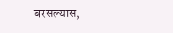बरसल्यास,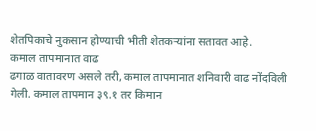शेतपिकाचे नुकसान होण्याची भीती शेतकऱ्यांना सतावत आहे.
कमाल तापमानात वाढ
ढगाळ वातावरण असले तरी, कमाल तापमानात शनिवारी वाढ नोंदविली गेली. कमाल तापमान ३९.१ तर किमान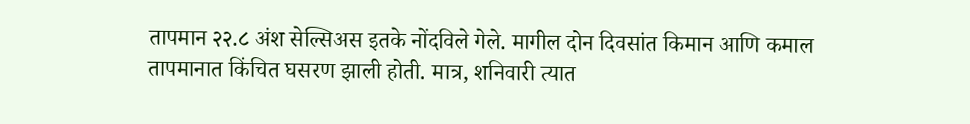तापमान २२.८ अंश सेल्सिअस इतके नोंदविले गेले. मागील दोन दिवसांत किमान आणि कमाल तापमानात किंचित घसरण झाली होती. मात्र, शनिवारी त्यात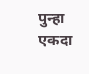पुन्हा एकदा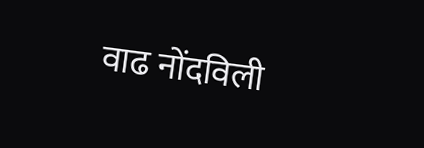वाढ नोंदविली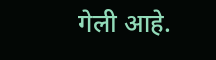गेली आहे.